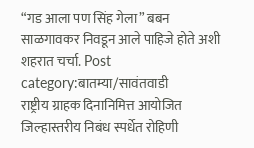“गड आला पण सिंह गेला” बबन साळगावकर निवडून आले पाहिजे होते अशी शहरात चर्चा. Post category:बातम्या/सावंतवाडी
राष्ट्रीय ग्राहक दिनानिमित्त आयोजित जिल्हास्तरीय निबंध स्पर्धेत रोहिणी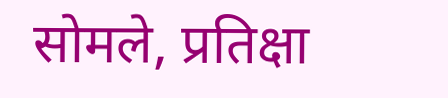सोमले, प्रतिक्षा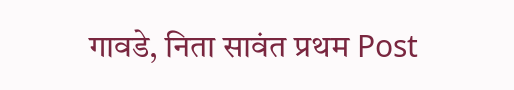गावडे, निता सावंत प्रथम Post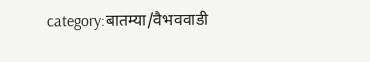category:बातम्या/वैभववाडी